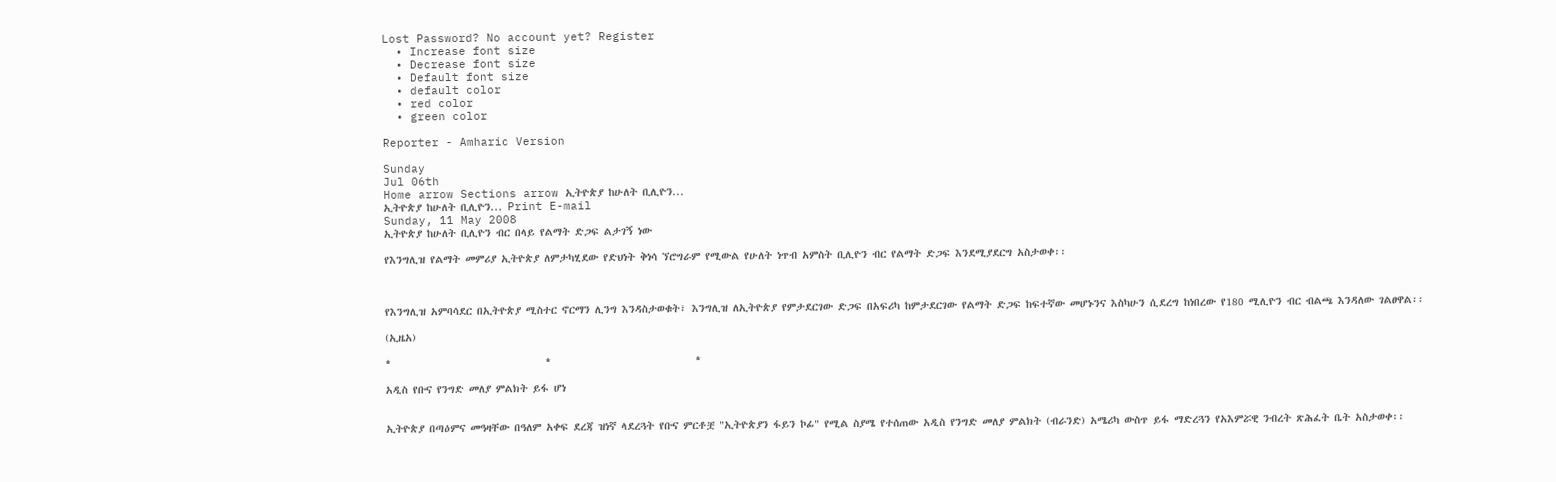Lost Password? No account yet? Register
  • Increase font size
  • Decrease font size
  • Default font size
  • default color
  • red color
  • green color

Reporter - Amharic Version

Sunday
Jul 06th
Home arrow Sections arrow ኢትዮጵያ ከሁለት ቢሊዮን...
ኢትዮጵያ ከሁለት ቢሊዮን... Print E-mail
Sunday, 11 May 2008
ኢትዮጵያ ከሁለት ቢሊዮን ብር በላይ የልማት ድጋፍ ልታገኝ ነው

የእንግሊዝ የልማት መምሪያ ኢትዮጵያ ለምታካሂደው የድህነት ቅነሳ ኘሮግራም የሚውል የሁለት ነጥብ አምስት ቢሊዮን ብር የልማት ድጋፍ እንደሚያደርግ አስታወቀ፡፡



የእንግሊዝ አምባሳደር በኢትዮጵያ ሚስተር ኖርማን ሊንግ እንዳስታወቁት፣ እንግሊዝ ለኢትዮጵያ የምታደርገው ድጋፍ በአፍሪካ ከምታደርገው የልማት ድጋፍ ከፍተኛው መሆኑንና እስካሁን ሲደረግ ከነበረው የ180 ሚሊዮን ብር ብልጫ እንዳለው ገልፀዋል፡፡

(ኢዜአ)

*                               *                             *

አዲስ የቡና የንግድ መለያ ምልክት ይፋ ሆነ


ኢትዮጵያ በጣዕምና መዓዛቸው በዓለም አቀፍ ደረጃ ዝነኛ ላደረጓት የቡና ምርቶቿ "ኢትዮጵያን ፋይን ኮፊ" የሚል ስያሜ የተሰጠው አዲስ የንግድ መለያ ምልክት (ብራንድ) አሜሪካ ውስጥ ይፋ ማድረጓን የአእምሯዊ ንብረት ጽሕፈት ቤት አስታወቀ፡፡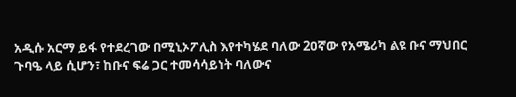አዲሱ አርማ ይፋ የተደረገው በሚኒኦፖሊስ እየተካሄደ ባለው 2ዐኛው የአሜሪካ ልዩ ቡና ማህበር ጉባዔ ላይ ሲሆን፣ ከቡና ፍሬ ጋር ተመሳሳይነት ባለውና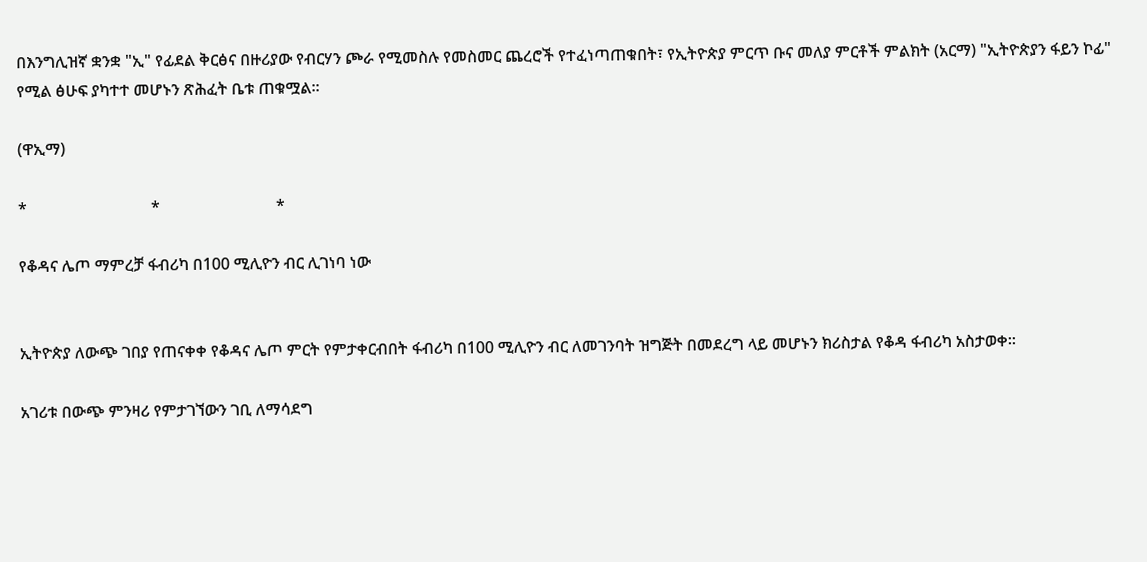በእንግሊዝኛ ቋንቋ "ኢ" የፊደል ቅርፅና በዙሪያው የብርሃን ጮራ የሚመስሉ የመስመር ጨረሮች የተፈነጣጠቁበት፣ የኢትዮጵያ ምርጥ ቡና መለያ ምርቶች ምልክት (አርማ) "ኢትዮጵያን ፋይን ኮፊ" የሚል ፅሁፍ ያካተተ መሆኑን ጽሕፈት ቤቱ ጠቁሟል፡፡

(ዋኢማ)

*                               *                             *

የቆዳና ሌጦ ማምረቻ ፋብሪካ በ100 ሚሊዮን ብር ሊገነባ ነው


ኢትዮጵያ ለውጭ ገበያ የጠናቀቀ የቆዳና ሌጦ ምርት የምታቀርብበት ፋብሪካ በ100 ሚሊዮን ብር ለመገንባት ዝግጅት በመደረግ ላይ መሆኑን ክሪስታል የቆዳ ፋብሪካ አስታወቀ፡፡

አገሪቱ በውጭ ምንዛሪ የምታገኘውን ገቢ ለማሳደግ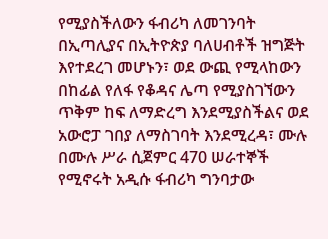የሚያስችለውን ፋብሪካ ለመገንባት በኢጣሊያና በኢትዮጵያ ባለሀብቶች ዝግጅት እየተደረገ መሆኑን፣ ወደ ውጪ የሚላከውን በከፊል የለፋ የቆዳና ሌጣ የሚያስገኘውን ጥቅም ከፍ ለማድረግ እንደሚያስችልና ወደ አውሮፓ ገበያ ለማስገባት እንደሚረዳ፣ ሙሉ በሙሉ ሥራ ሲጀምር 470 ሠራተኞች የሚኖሩት አዲሱ ፋብሪካ ግንባታው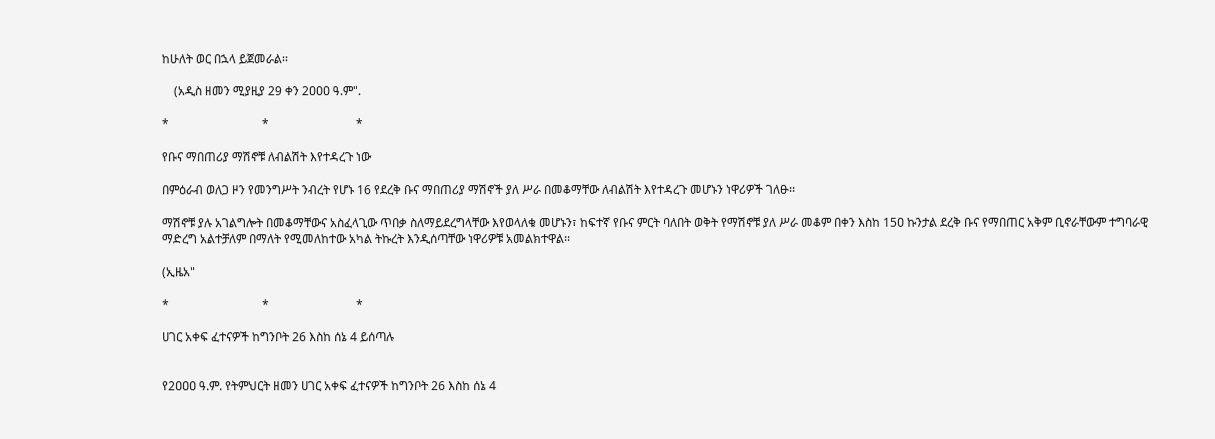ከሁለት ወር በኋላ ይጀመራል፡፡

    (አዲስ ዘመን ሚያዚያ 29 ቀን 2ዐዐዐ ዓ.ም".

*                               *                             *

የቡና ማበጠሪያ ማሽኖቹ ለብልሽት እየተዳረጉ ነው

በምዕራብ ወለጋ ዞን የመንግሥት ንብረት የሆኑ 16 የደረቅ ቡና ማበጠሪያ ማሽኖች ያለ ሥራ በመቆማቸው ለብልሽት እየተዳረጉ መሆኑን ነዋሪዎች ገለፁ፡፡

ማሽኖቹ ያሉ አገልግሎት በመቆማቸውና አስፈላጊው ጥበቃ ስለማይደረግላቸው እየወላለቁ መሆኑን፣ ከፍተኛ የቡና ምርት ባለበት ወቅት የማሽኖቹ ያለ ሥራ መቆም በቀን እስከ 15ዐ ኩንታል ደረቅ ቡና የማበጠር አቅም ቢኖራቸውም ተግባራዊ ማድረግ አልተቻለም በማለት የሚመለከተው አካል ትኩረት እንዲሰጣቸው ነዋሪዎቹ አመልክተዋል፡፡

(ኢዜአ"

*                               *                             *

ሀገር አቀፍ ፈተናዎች ከግንቦት 26 እስከ ሰኔ 4 ይሰጣሉ


የ2ዐዐዐ ዓ.ም. የትምህርት ዘመን ሀገር አቀፍ ፈተናዎች ከግንቦት 26 እስከ ሰኔ 4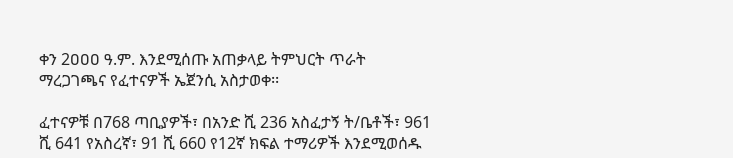ቀን 2ዐዐዐ ዓ.ም. እንደሚሰጡ አጠቃላይ ትምህርት ጥራት ማረጋገጫና የፈተናዎች ኤጀንሲ አስታወቀ፡፡

ፈተናዎቹ በ768 ጣቢያዎች፣ በአንድ ሺ 236 አስፈታኝ ት/ቤቶች፣ 961 ሺ 641 የአስረኛ፣ 91 ሺ 660 የ12ኛ ክፍል ተማሪዎች እንደሚወሰዱ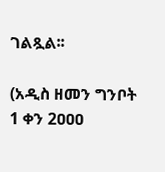ገልጿል፡፡

(አዲስ ዘመን ግንቦት 1 ቀን 2ዐዐዐ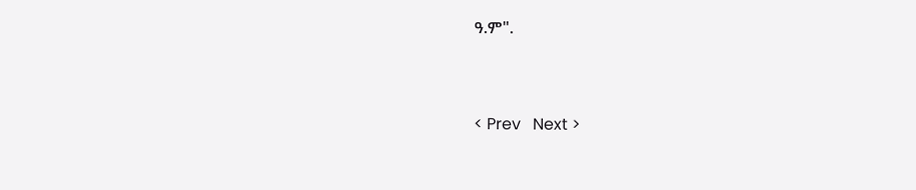ዓ.ም".


< Prev   Next >